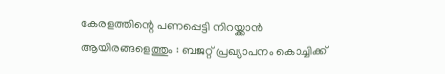കേരളത്തിന്റെ പണപ്പെട്ടി നിറയ്ക്കാന്‍ ആയിരങ്ങളെത്തും : ബജറ്റ് പ്രഖ്യാപനം കൊച്ചിക്ക്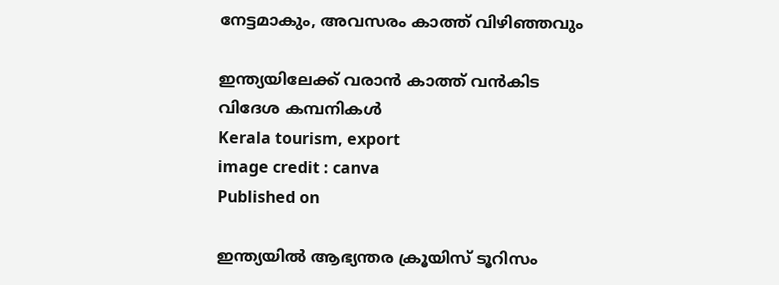നേട്ടമാകും, അവസരം കാത്ത് വിഴിഞ്ഞവും

ഇന്ത്യയിലേക്ക് വരാന്‍ കാത്ത് വന്‍കിട വിദേശ കമ്പനികള്‍
Kerala tourism, export
image credit : canva
Published on

ഇന്ത്യയില്‍ ആഭ്യന്തര ക്രൂയിസ് ടൂറിസം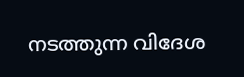നടത്തുന്ന വിദേശ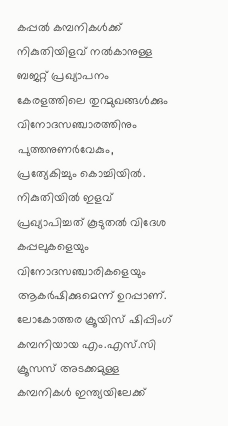കപ്പല്‍ കമ്പനികള്‍ക്ക് നികുതിയിളവ് നല്‍കാനുള്ള ബജറ്റ് പ്രഖ്യാപനം കേരളത്തിലെ തുറമുഖങ്ങള്‍ക്കും വിനോദസഞ്ചാരത്തിനും പുത്തനുണര്‍വേകും, പ്രത്യേകിച്ചും കൊച്ചിയില്‍. നികുതിയില്‍ ഇളവ് പ്രഖ്യാപിച്ചത് കൂടുതല്‍ വിദേശ കപ്പലുകളെയും വിനോദസഞ്ചാരികളെയും ആകര്‍ഷിക്കുമെന്ന് ഉറപ്പാണ്. ലോകോത്തര ക്രൂയിസ് ഷിപ്പിംഗ് കമ്പനിയായ എം.എസ്.സി ക്രൂസസ് അടക്കമുള്ള കമ്പനികള്‍ ഇന്ത്യയിലേക്ക്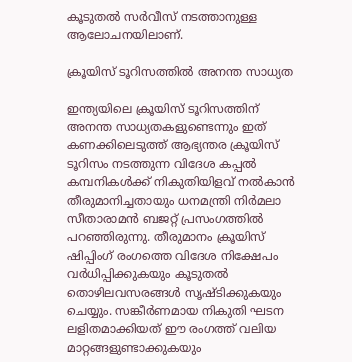കൂടുതല്‍ സര്‍വീസ് നടത്താനുള്ള ആലോചനയിലാണ്.

ക്രൂയിസ് ടൂറിസത്തില്‍ അനന്ത സാധ്യത

ഇന്ത്യയിലെ ക്രൂയിസ് ടൂറിസത്തിന് അനന്ത സാധ്യതകളുണ്ടെന്നും ഇത് കണക്കിലെടുത്ത് ആഭ്യന്തര ക്രൂയിസ് ടൂറിസം നടത്തുന്ന വിദേശ കപ്പല്‍ കമ്പനികള്‍ക്ക് നികുതിയിളവ് നല്‍കാന്‍ തീരുമാനിച്ചതായും ധനമന്ത്രി നിര്‍മലാ സീതാരാമന്‍ ബജറ്റ് പ്രസംഗത്തില്‍ പറഞ്ഞിരുന്നു. തീരുമാനം ക്രൂയിസ് ഷിപ്പിംഗ് രംഗത്തെ വിദേശ നിക്ഷേപം വര്‍ധിപ്പിക്കുകയും കൂടുതല്‍ തൊഴിലവസരങ്ങള്‍ സൃഷ്ടിക്കുകയും ചെയ്യും. സങ്കീര്‍ണമായ നികുതി ഘടന ലളിതമാക്കിയത് ഈ രംഗത്ത് വലിയ മാറ്റങ്ങളുണ്ടാക്കുകയും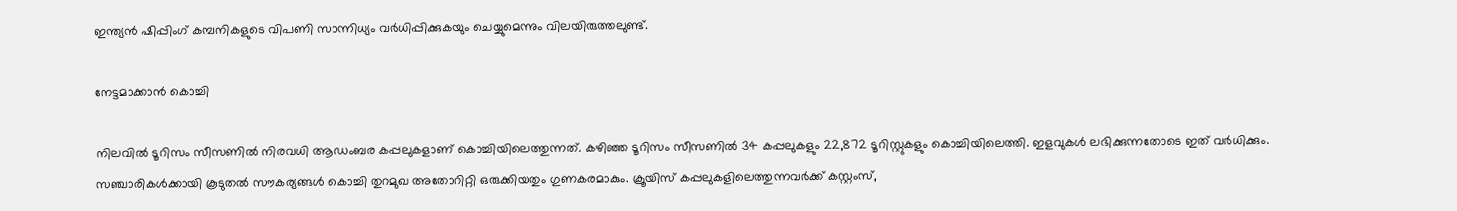ഇന്ത്യന്‍ ഷിപ്പിംഗ് കമ്പനികളുടെ വിപണി സാന്നിധ്യം വര്‍ധിപ്പിക്കുകയും ചെയ്യുമെന്നും വിലയിരുത്തലുണ്ട്.

നേട്ടമാക്കാന്‍ കൊച്ചി

നിലവില്‍ ടൂറിസം സീസണില്‍ നിരവധി ആഡംബര കപ്പലുകളാണ് കൊച്ചിയിലെത്തുന്നത്. കഴിഞ്ഞ ടൂറിസം സീസണില്‍ 34 കപ്പലുകളും 22,872 ടൂറിസ്റ്റുകളും കൊച്ചിയിലെത്തി. ഇളവുകള്‍ ലഭിക്കുന്നതോടെ ഇത് വര്‍ധിക്കും. സഞ്ചാരികള്‍ക്കായി കൂടുതല്‍ സൗകര്യങ്ങള്‍ കൊച്ചി തുറമുഖ അതോറിറ്റി ഒരുക്കിയതും ഗുണകരമാകും. ക്രൂയിസ് കപ്പലുകളിലെത്തുന്നവര്‍ക്ക് കസ്റ്റംസ്,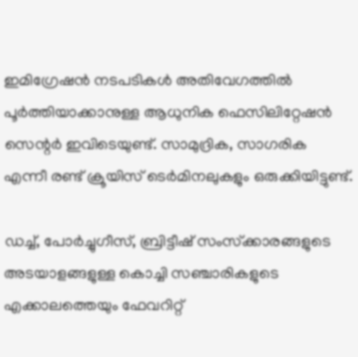ഇമിഗ്രേഷന്‍ നടപടികള്‍ അതിവേഗത്തില്‍ പൂര്‍ത്തിയാക്കാനുള്ള ആധുനിക ഫെസിലിറ്റേഷന്‍ സെന്റര്‍ ഇവിടെയുണ്ട്. സാമുദ്രിക, സാഗരിക എന്നീ രണ്ട് ക്രൂയിസ് ടെര്‍മിനലുകളും ഒരുക്കിയിട്ടുണ്ട്.

ഡച്ച്, പോര്‍ച്ചുഗീസ്, ബ്രിട്ടീഷ് സംസ്‌ക്കാരങ്ങളുടെ അടയാളങ്ങളുള്ള കൊച്ചി സഞ്ചാരികളുടെ എക്കാലത്തെയും ഫേവറിറ്റ്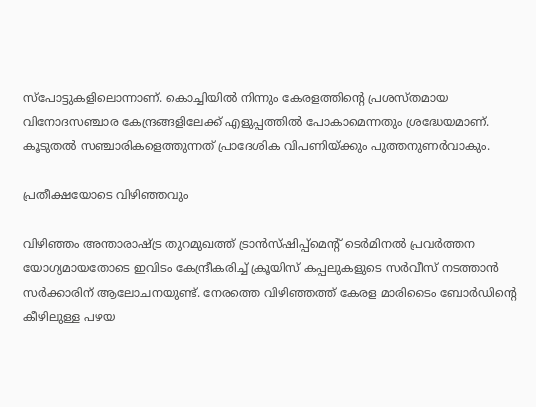സ്‌പോട്ടുകളിലൊന്നാണ്. കൊച്ചിയില്‍ നിന്നും കേരളത്തിന്റെ പ്രശസ്തമായ വിനോദസഞ്ചാര കേന്ദ്രങ്ങളിലേക്ക് എളുപ്പത്തില്‍ പോകാമെന്നതും ശ്രദ്ധേയമാണ്. കൂടുതല്‍ സഞ്ചാരികളെത്തുന്നത് പ്രാദേശിക വിപണിയ്ക്കും പുത്തനുണര്‍വാകും.

പ്രതീക്ഷയോടെ വിഴിഞ്ഞവും

വിഴിഞ്ഞം അന്താരാഷ്ട്ര തുറമുഖത്ത് ട്രാന്‍സ്ഷിപ്പ്‌മെന്റ് ടെര്‍മിനല്‍ പ്രവര്‍ത്തന യോഗ്യമായതോടെ ഇവിടം കേന്ദ്രീകരിച്ച് ക്രൂയിസ് കപ്പലുകളുടെ സര്‍വീസ് നടത്താന്‍ സര്‍ക്കാരിന് ആലോചനയുണ്ട്. നേരത്തെ വിഴിഞ്ഞത്ത് കേരള മാരിടൈം ബോര്‍ഡിന്റെ കീഴിലുള്ള പഴയ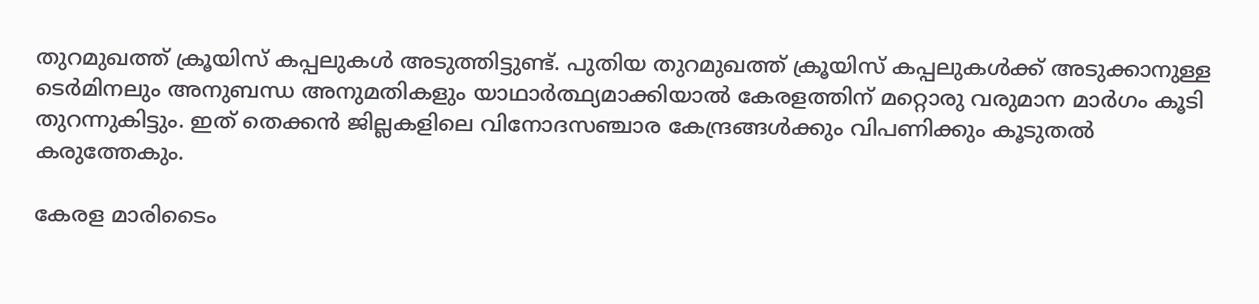തുറമുഖത്ത് ക്രൂയിസ് കപ്പലുകള്‍ അടുത്തിട്ടുണ്ട്. പുതിയ തുറമുഖത്ത് ക്രൂയിസ് കപ്പലുകള്‍ക്ക് അടുക്കാനുള്ള ടെര്‍മിനലും അനുബന്ധ അനുമതികളും യാഥാര്‍ത്ഥ്യമാക്കിയാല്‍ കേരളത്തിന് മറ്റൊരു വരുമാന മാര്‍ഗം കൂടി തുറന്നുകിട്ടും. ഇത് തെക്കന്‍ ജില്ലകളിലെ വിനോദസഞ്ചാര കേന്ദ്രങ്ങള്‍ക്കും വിപണിക്കും കൂടുതല്‍ കരുത്തേകും.

കേരള മാരിടൈം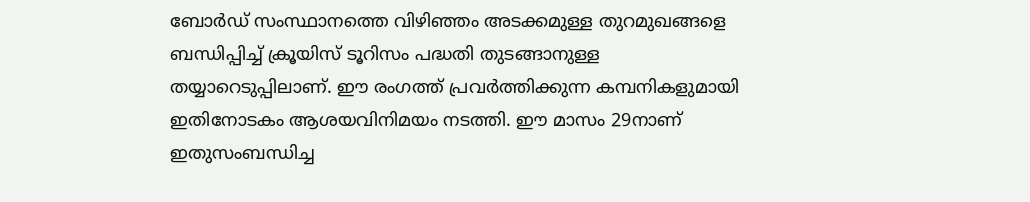ബോര്‍ഡ് സംസ്ഥാനത്തെ വിഴിഞ്ഞം അടക്കമുള്ള തുറമുഖങ്ങളെ ബന്ധിപ്പിച്ച് ക്രൂയിസ് ടൂറിസം പദ്ധതി തുടങ്ങാനുള്ള തയ്യാറെടുപ്പിലാണ്. ഈ രംഗത്ത് പ്രവര്‍ത്തിക്കുന്ന കമ്പനികളുമായി ഇതിനോടകം ആശയവിനിമയം നടത്തി. ഈ മാസം 29നാണ് ഇതുസംബന്ധിച്ച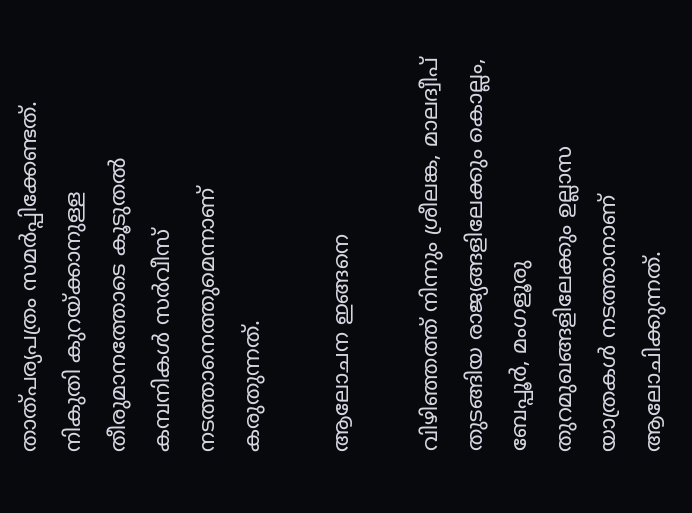താത്പര്യപത്രം സമര്‍പ്പിക്കേണ്ടത്. നികുതി കുറയ്ക്കാനുള്ള തീരുമാനത്തോടെ കൂടുതല്‍ കമ്പനികള്‍ സര്‍വീസ് നടത്താനെത്തുമെന്നാണ് കരുതുന്നത്.

ആലോചന ഇങ്ങനെ

വിഴിഞ്ഞത്ത് നിന്നും ശ്രീലങ്ക, മാലദ്വീപ് തുടങ്ങിയ രാജ്യങ്ങളിലേക്കും കൊല്ലം, ബേപ്പൂര്‍, മംഗളൂരു തുറമുഖങ്ങളിലേക്കും ഉല്ലാസ യാത്രകള്‍ നടത്താനാണ് ആലോചിക്കുന്നത്.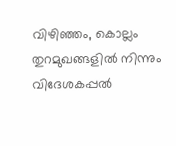വിഴിഞ്ഞം, കൊല്ലം തുറമുഖങ്ങളില്‍ നിന്നും വിദേശകപ്പല്‍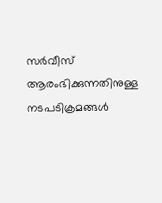സര്‍വീസ് ആരംഭിക്കുന്നതിനുള്ള നടപടിക്രമങ്ങള്‍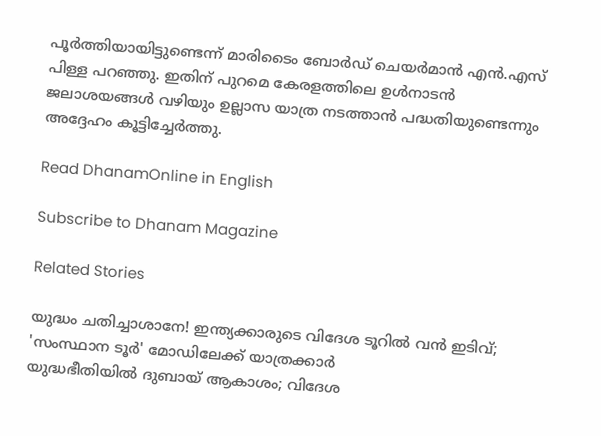പൂര്‍ത്തിയായിട്ടുണ്ടെന്ന് മാരിടൈം ബോര്‍ഡ് ചെയര്‍മാന്‍ എന്‍.എസ് പിള്ള പറഞ്ഞു. ഇതിന് പുറമെ കേരളത്തിലെ ഉള്‍നാടന്‍ ജലാശയങ്ങള്‍ വഴിയും ഉല്ലാസ യാത്ര നടത്താന്‍ പദ്ധതിയുണ്ടെന്നും അദ്ദേഹം കൂട്ടിച്ചേര്‍ത്തു.

Read DhanamOnline in English

Subscribe to Dhanam Magazine

Related Stories

യുദ്ധം ചതിച്ചാശാനേ! ഇന്ത്യക്കാരുടെ വിദേശ ടൂറില്‍ വന്‍ ഇടിവ്; 'സംസ്ഥാന ടൂര്‍' മോഡിലേക്ക് യാത്രക്കാര്‍
യുദ്ധഭീതിയില്‍ ദുബായ് ആകാശം; വിദേശ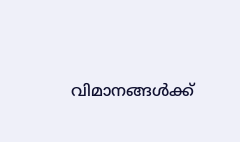വിമാനങ്ങള്‍ക്ക്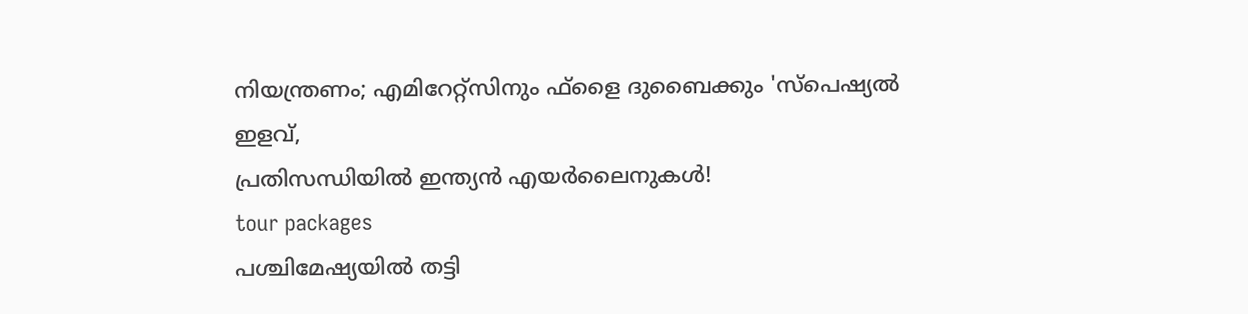നിയന്ത്രണം; എമിറേറ്റ്സിനും ഫ്‌ളൈ ദുബൈക്കും 'സ്‌പെഷ്യല്‍ ഇളവ്,
പ്രതിസന്ധിയില്‍ ഇന്ത്യന്‍ എയര്‍ലൈനുകള്‍!
tour packages
പശ്ചിമേഷ്യയില്‍ തട്ടി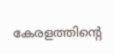കേരളത്തിന്റെ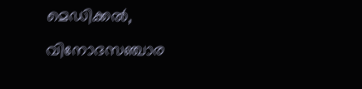മെഡിക്കല്‍, വിനോദസഞ്ചാര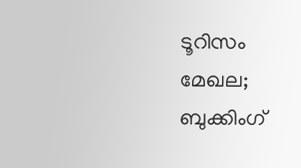ടൂറിസം മേഖല; ബുക്കിംഗ്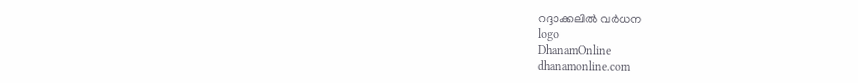റദ്ദാക്കലില്‍ വര്‍ധന
logo
DhanamOnline
dhanamonline.com